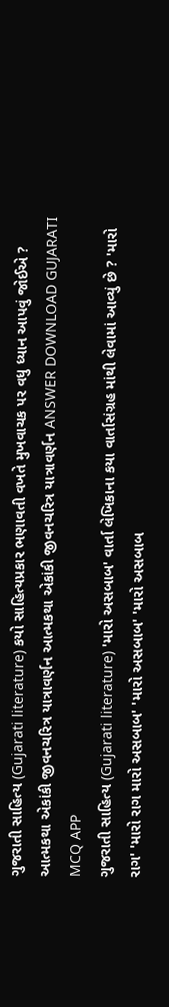ગુજરાતી સાહિત્ય (Gujarati literature) કયો સાહિત્યપ્રકાર ભણાવતી વખતે મુખવાચક પર વધુ ધ્યાન આપવું જોઈએ ? આત્મકથા એકાંકી જીવનચરિત્ર યાત્રાવર્ણન આત્મકથા એકાંકી જીવનચરિત્ર યાત્રાવર્ણન ANSWER DOWNLOAD GUJARATI MCQ APP
ગુજરાતી સાહિત્ય (Gujarati literature) 'મારો અસબાબ' વાર્તા લેખિકાના કયા વાર્તાસંગ્રહ માંથી લેવામાં આવ્યું છે ? 'મારો રાગ' 'મારો રાગ મારો અસબાબ' 'મારો અસબાબ' 'મારો અસબાબ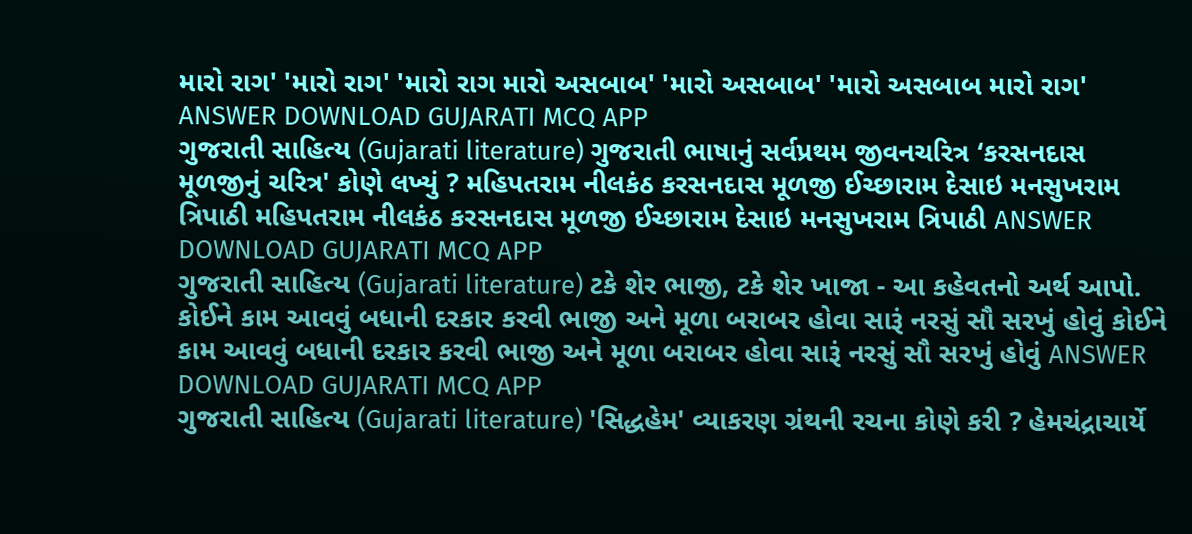મારો રાગ' 'મારો રાગ' 'મારો રાગ મારો અસબાબ' 'મારો અસબાબ' 'મારો અસબાબ મારો રાગ' ANSWER DOWNLOAD GUJARATI MCQ APP
ગુજરાતી સાહિત્ય (Gujarati literature) ગુજરાતી ભાષાનું સર્વપ્રથમ જીવનચરિત્ર ‘કરસનદાસ મૂળજીનું ચરિત્ર' કોણે લખ્યું ? મહિપતરામ નીલકંઠ કરસનદાસ મૂળજી ઈચ્છારામ દેસાઇ મનસુખરામ ત્રિપાઠી મહિપતરામ નીલકંઠ કરસનદાસ મૂળજી ઈચ્છારામ દેસાઇ મનસુખરામ ત્રિપાઠી ANSWER DOWNLOAD GUJARATI MCQ APP
ગુજરાતી સાહિત્ય (Gujarati literature) ટકે શેર ભાજી, ટકે શેર ખાજા - આ કહેવતનો અર્થ આપો. કોઈને કામ આવવું બધાની દરકાર કરવી ભાજી અને મૂળા બરાબર હોવા સારૂં નરસું સૌ સરખું હોવું કોઈને કામ આવવું બધાની દરકાર કરવી ભાજી અને મૂળા બરાબર હોવા સારૂં નરસું સૌ સરખું હોવું ANSWER DOWNLOAD GUJARATI MCQ APP
ગુજરાતી સાહિત્ય (Gujarati literature) 'સિદ્ધહેમ' વ્યાકરણ ગ્રંથની રચના કોણે કરી ? હેમચંદ્રાચાર્યે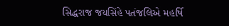સિદ્ધરાજ જયસિંહે પતંજલિએ મહર્ષિ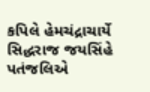કપિલે હેમચંદ્રાચાર્યે સિદ્ધરાજ જયસિંહે પતંજલિએ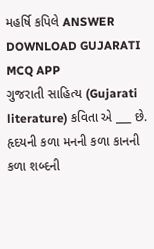મહર્ષિ કપિલે ANSWER DOWNLOAD GUJARATI MCQ APP
ગુજરાતી સાહિત્ય (Gujarati literature) કવિતા એ ___ છે. હૃદયની કળા મનની કળા કાનની કળા શબ્દની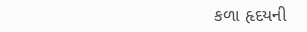કળા હૃદયની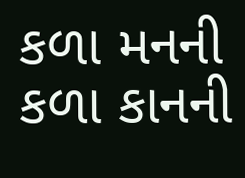કળા મનની કળા કાનની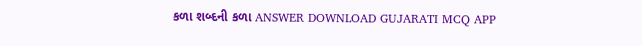કળા શબ્દની કળા ANSWER DOWNLOAD GUJARATI MCQ APP